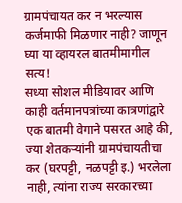ग्रामपंचायत कर न भरल्यास कर्जमाफी मिळणार नाही? जाणून घ्या या व्हायरल बातमीमागील सत्य!
सध्या सोशल मीडियावर आणि काही वर्तमानपत्रांच्या कात्रणांद्वारे एक बातमी वेगाने पसरत आहे की, ज्या शेतकऱ्यांनी ग्रामपंचायतीचा कर (घरपट्टी, नळपट्टी इ.) भरलेला नाही, त्यांना राज्य सरकारच्या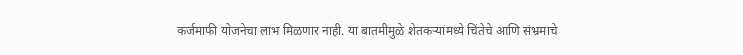कर्जमाफी योजनेचा लाभ मिळणार नाही. या बातमीमुळे शेतकऱ्यांमध्ये चिंतेचे आणि संभ्रमाचे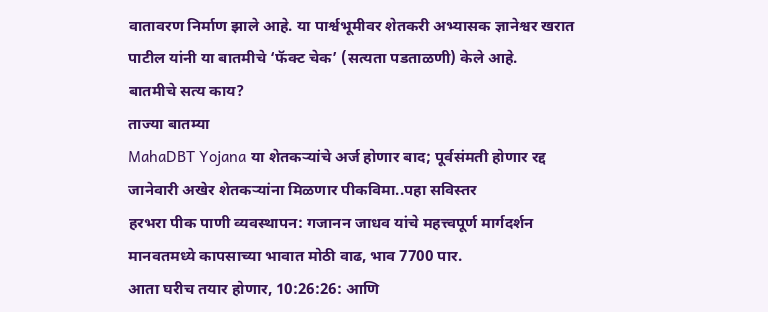वातावरण निर्माण झाले आहे. या पार्श्वभूमीवर शेतकरी अभ्यासक ज्ञानेश्वर खरात पाटील यांनी या बातमीचे ‘फॅक्ट चेक’ (सत्यता पडताळणी) केले आहे.
बातमीचे सत्य काय?
ताज्या बातम्या
MahaDBT Yojana या शेतकऱ्यांचे अर्ज होणार बाद; पूर्वसंमती होणार रद्द
जानेवारी अखेर शेतकऱ्यांना मिळणार पीकविमा..पहा सविस्तर
हरभरा पीक पाणी व्यवस्थापन: गजानन जाधव यांचे महत्त्वपूर्ण मार्गदर्शन
मानवतमध्ये कापसाच्या भावात मोठी वाढ, भाव 7700 पार.
आता घरीच तयार होणार, 10:26:26: आणि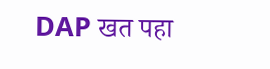DAP खत पहा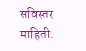सविस्तर माहिती.